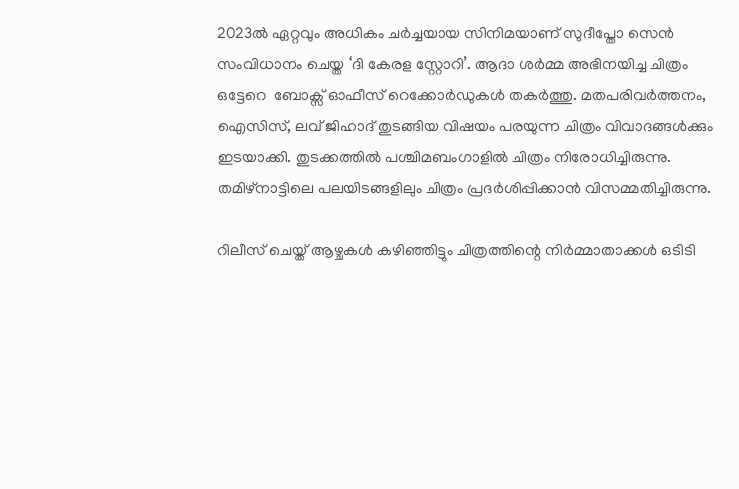2023ൽ ഏറ്റവും അധികം ചർച്ചയായ സിനിമയാണ് സുദീപ്തോ സെൻ സംവിധാനം ചെയ്ത ‘ദി കേരള സ്റ്റോറി’. ആദാ ശർമ്മ അഭിനയിച്ച ചിത്രം ഒട്ടേറെ  ബോക്സ് ഓഫീസ് റെക്കോർഡുകൾ തകർത്തു. മതപരിവർത്തനം, ഐസിസ്, ലവ് ജിഹാദ് തുടങ്ങിയ വിഷയം പരയുന്ന ചിത്രം വിവാദങ്ങൾക്കും ഇടയാക്കി. തുടക്കത്തിൽ പശ്ചിമബംഗാളിൽ ചിത്രം നിരോധിച്ചിരുന്നു. തമിഴ്‌നാട്ടിലെ പലയിടങ്ങളിലും ചിത്രം പ്രദർശിപ്പിക്കാൻ വിസമ്മതിച്ചിരുന്നു.

റിലീസ് ചെയ്ത് ആഴ്ചകൾ കഴിഞ്ഞിട്ടും ചിത്രത്തിന്റെ നിർമ്മാതാക്കൾ ഒടിടി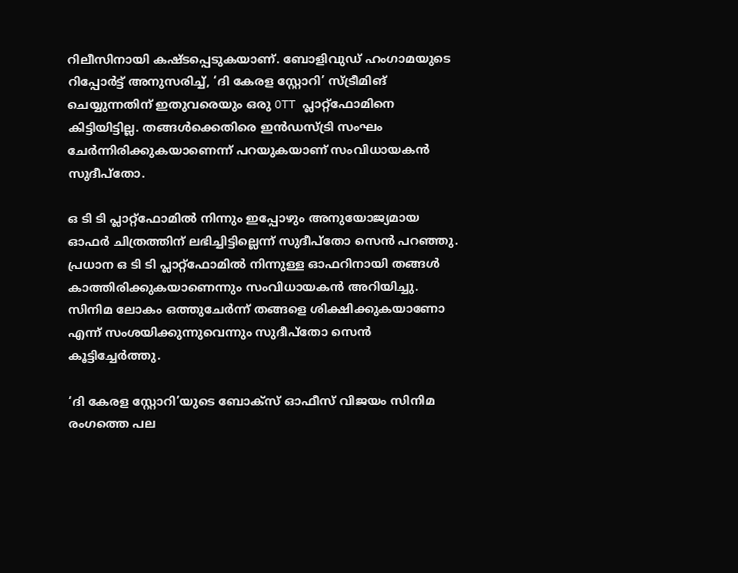റിലീസിനായി കഷ്ടപ്പെടുകയാണ്. ബോളിവുഡ് ഹംഗാമയുടെ റിപ്പോർട്ട് അനുസരിച്ച്, ‘ദി കേരള സ്റ്റോറി’ സ്ട്രീമിങ് ചെയ്യുന്നതിന് ഇതുവരെയും ഒരു OTT പ്ലാറ്റ്‌ഫോമിനെ കിട്ടിയിട്ടില്ല. തങ്ങൾക്കെതിരെ ഇൻഡസ്ട്രി സംഘം ചേർന്നിരിക്കുകയാണെന്ന് പറയുകയാണ് സംവിധായകൻ സുദീപ്തോ.

ഒ ടി ടി പ്ലാറ്റ്‌ഫോമിൽ നിന്നും ഇപ്പോഴും അനുയോജ്യമായ ഓഫർ ചിത്രത്തിന് ലഭിച്ചിട്ടില്ലെന്ന് സുദീപ്തോ സെൻ പറഞ്ഞു. പ്രധാന ഒ ടി ടി പ്ലാറ്റ്ഫോമിൽ നിന്നുള്ള ഓഫറിനായി തങ്ങൾ കാത്തിരിക്കുകയാണെന്നും സംവിധായകൻ അറിയിച്ചു. സിനിമ ലോകം ഒത്തുചേര്‍ന്ന് തങ്ങളെ ശിക്ഷിക്കുകയാണോ എന്ന് സംശയിക്കുന്നുവെന്നും സുദീപ്തോ സെൻ കൂട്ടിച്ചേർത്തു.

‘ദി കേരള സ്റ്റോറി’യുടെ ബോക്സ് ഓഫീസ് വിജയം സിനിമ രംഗത്തെ പല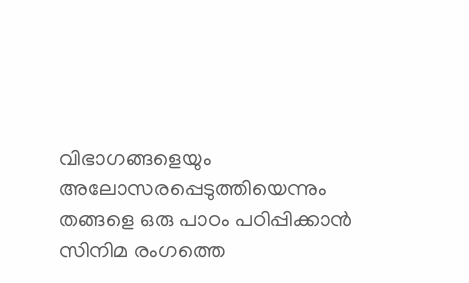വിഭാഗങ്ങളെയും അലോസരപ്പെടുത്തിയെന്നും തങ്ങളെ ഒരു പാഠം പഠിപ്പിക്കാന്‍ സിനിമ രംഗത്തെ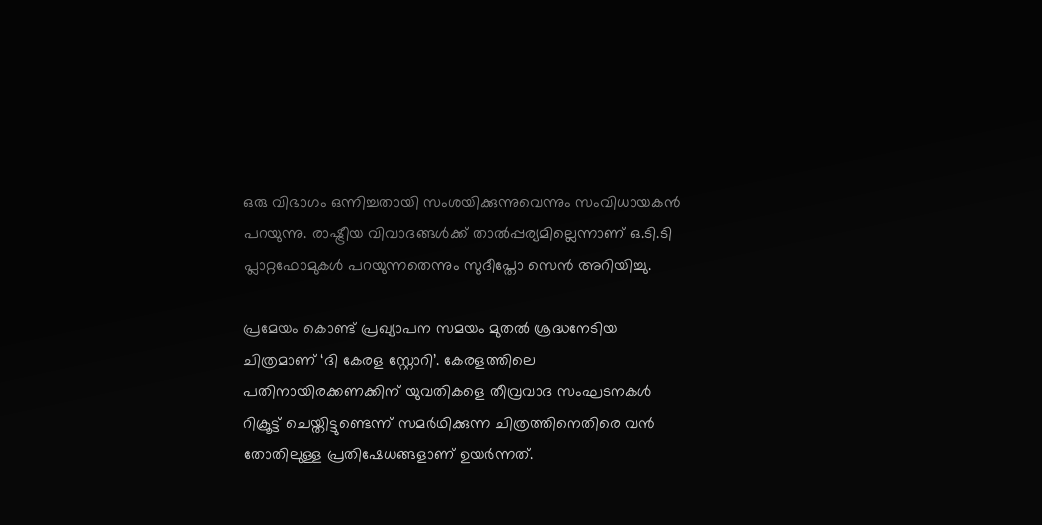ഒരു വിഭാഗം ഒന്നിച്ചതായി സംശയിക്കുന്നുവെന്നും സംവിധായകൻ പറയുന്നു. രാഷ്ട്രീയ വിവാദങ്ങൾക്ക് താല്‍പ്പര്യമില്ലെന്നാണ് ഒ.ടി.ടി പ്ലാറ്റഫോമുകൾ പറയുന്നതെന്നും സുദീപ്തോ സെൻ അറിയിച്ചു.

പ്രമേയം കൊണ്ട് പ്രഖ്യാപന സമയം മുതൽ ശ്രദ്ധനേടിയ ചിത്രമാണ് ‘ദി കേരള സ്റ്റോറി’. കേരളത്തിലെ പതിനായിരക്കണക്കിന് യുവതികളെ തീവ്രവാദ സംഘടനകള്‍ റിക്രൂട്ട് ചെയ്തിട്ടുണ്ടെന്ന് സമര്‍ഥിക്കുന്ന ചിത്രത്തിനെതിരെ വൻ തോതിലുള്ള പ്രതിഷേധങ്ങളാണ് ഉയർന്നത്.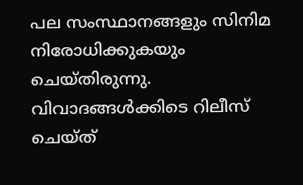പല സംസ്ഥാനങ്ങളും സിനിമ നിരോധിക്കുകയും ചെയ്തിരുന്നു. വിവാദങ്ങൾക്കിടെ റിലീസ് ചെയ്ത്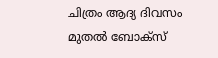ചിത്രം ആദ്യ ദിവസം മുതൽ ബോക്സ്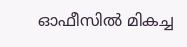ഓഫീസിൽ മികച്ച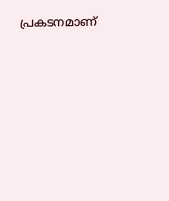പ്രകടനമാണ്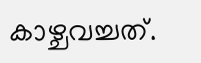കാഴ്ചവച്ചത്.